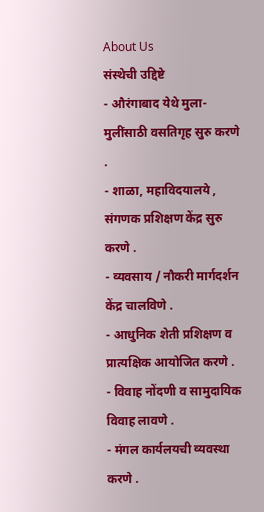About Us
संस्थेची उद्दिष्टे
- औरंगाबाद येथे मुला-मुलींसाठी वसतिगृह सुरु करणे .
- शाळा, महाविदयालये , संगणक प्रशिक्षण केंद्र सुरु करणे .
- व्यवसाय / नौकरी मार्गदर्शन केंद्र चालविणे .
- आधुनिक शेती प्रशिक्षण व प्रात्यक्षिक आयोजित करणे .
- विवाह नोंदणी व सामुदायिक विवाह लावणे .
- मंगल कार्यलयची व्यवस्था करणे .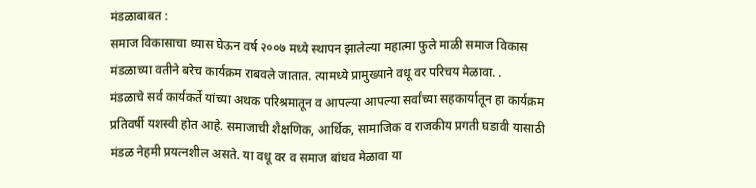मंडळाबाबत :
समाज विकासाचा ध्यास घेऊन वर्ष २००७ मध्ये स्थापन झालेल्या महात्मा फुले माळी समाज विकास मंडळाच्या वतीने बरेच कार्यक्रम राबवले जातात. त्यामध्ये प्रामुख्याने वधू वर परिचय मेळावा. .
मंडळाचे सर्व कार्यकर्ते यांच्या अथक परिश्रमातून व आपल्या आपल्या सर्वांच्या सहकार्यातून हा कार्यक्रम प्रतिवर्षी यशस्वी होत आहे. समाजाची शैक्षणिक, आर्थिक, सामाजिक व राजकीय प्रगती घडावी यासाठी मंडळ नेहमी प्रयत्नशील असते. या वधू वर व समाज बांधव मेळावा या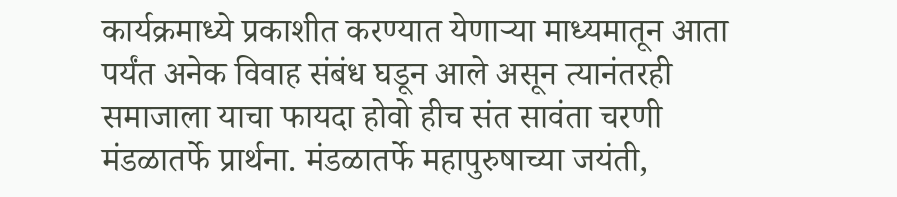कार्यक्रमाध्ये प्रकाशीत करण्यात येणाऱ्या माध्यमातून आता पर्यंत अनेक विवाह संबंध घडून आले असून त्यानंतरही समाजाला याचा फायदा होवो हीच संत सावंता चरणी मंडळातर्फे प्रार्थना. मंडळातर्फे महापुरुषाच्या जयंती,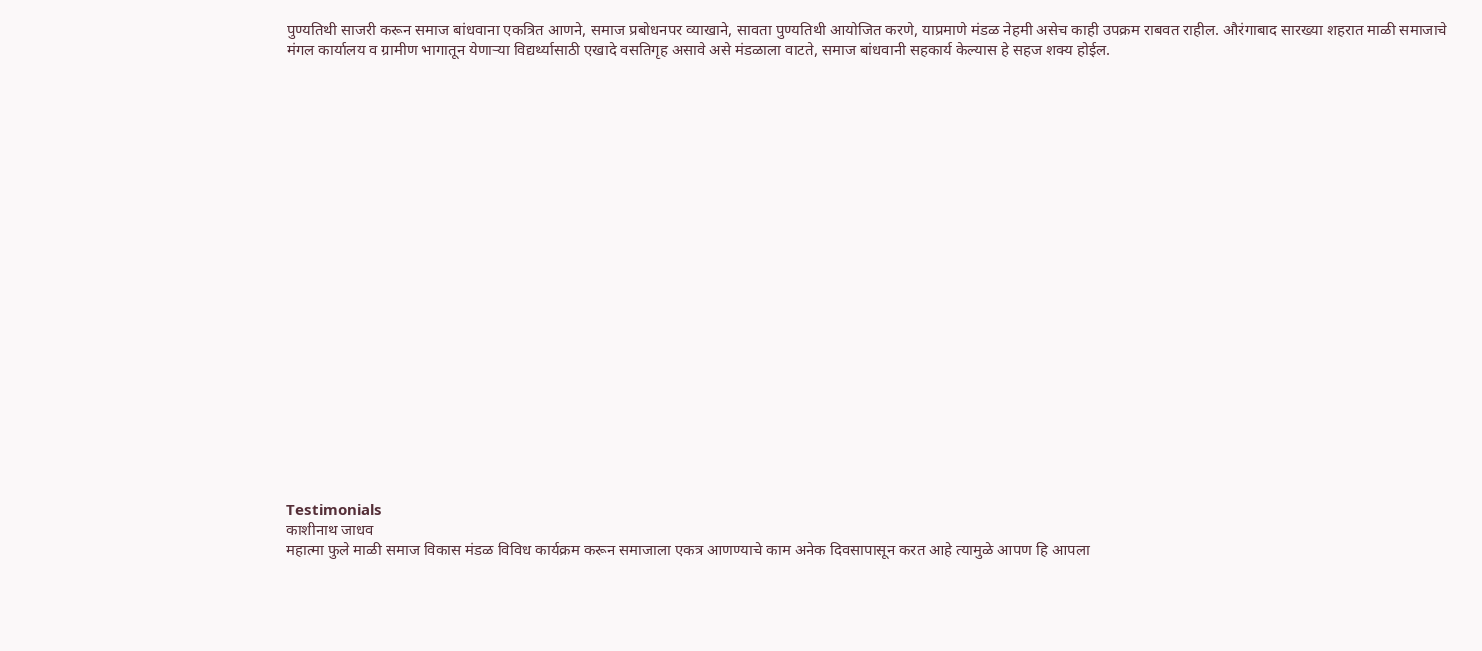पुण्यतिथी साजरी करून समाज बांधवाना एकत्रित आणने, समाज प्रबोधनपर व्याखाने, सावता पुण्यतिथी आयोजित करणे, याप्रमाणे मंडळ नेहमी असेच काही उपक्रम राबवत राहील. औरंगाबाद सारख्या शहरात माळी समाजाचे मंगल कार्यालय व ग्रामीण भागातून येणाऱ्या विद्यर्थ्यासाठी एखादे वसतिगृह असावे असे मंडळाला वाटते, समाज बांधवानी सहकार्य केल्यास हे सहज शक्य होईल.






















Testimonials
काशीनाथ जाधव
महात्मा फुले माळी समाज विकास मंडळ विविध कार्यक्रम करून समाजाला एकत्र आणण्याचे काम अनेक दिवसापासून करत आहे त्यामुळे आपण हि आपला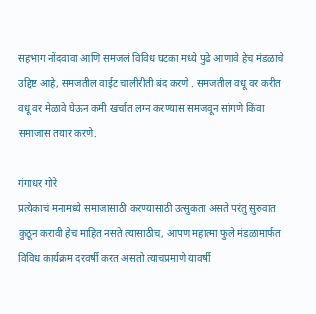सहभाग नोंदवावा आणि समजलं विविध घटका मध्ये पुढे आणावे हेच मंडळाचे उद्दिष्ट आहे, समजतील वाईट चालीरीती बंद करणे . समजतील वधू वर करीत वधू वर मेळावे घेऊन कमी खर्चात लग्न करण्यास समजवून सांगणे किंवा समाजास तयार करणे.

गंगाधर गोरे
प्रत्येकाचं मनामध्ये समाजासाठी करण्यासाठी उत्सुकता असते परंतु सुरुवात कुठून करावी हेच माहित नसते त्यासाठीच, आपण महात्मा फुले मंडळामार्फत विविध कार्यक्रम दरवर्षी करत असतो त्याचप्रमाणे यावर्षी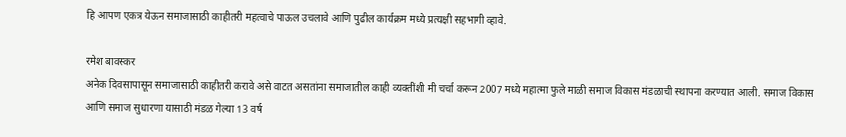हि आपण एकत्र येऊन समाजासाठी काहीतरी महत्वाचे पाऊल उचलावे आणि पुढील कार्यक्रम मध्ये प्रत्यक्षी सहभागी व्हावे.

रमेश बावस्कर
अनेक दिवसापासून समाजासाठी काहीतरी करावे असे वाटत असतांना समाजातील काही व्यक्तींशी मी चर्चा करून 2007 मध्ये महात्मा फुले माळी समाज विकास मंडळाची स्थापना करण्यात आली. समाज विकास आणि समाज सुधारणा यासाठी मंडळ गेल्या 13 वर्ष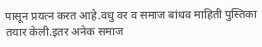पासून प्रयत्न करत आहे.वधु वर व समाज बांधव माहिती पुस्तिका तयार केली.इतर अनेक समाज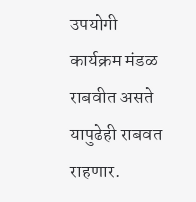उपयोगी कार्यक्रम मंडळ राबवीत असते यापुढेही राबवत राहणार.